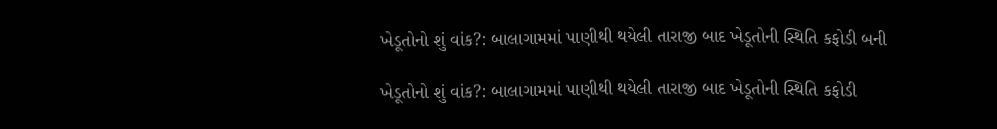ખેડૂતોનો શું વાંક?: બાલાગામમાં પાણીથી થયેલી તારાજી બાદ ખેડૂતોની સ્થિતિ કફોડી બની

ખેડૂતોનો શું વાંક?: બાલાગામમાં પાણીથી થયેલી તારાજી બાદ ખેડૂતોની સ્થિતિ કફોડી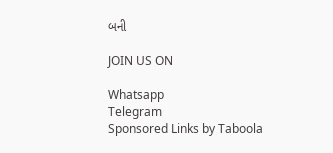બની

JOIN US ON

Whatsapp
Telegram
Sponsored Links by Taboola